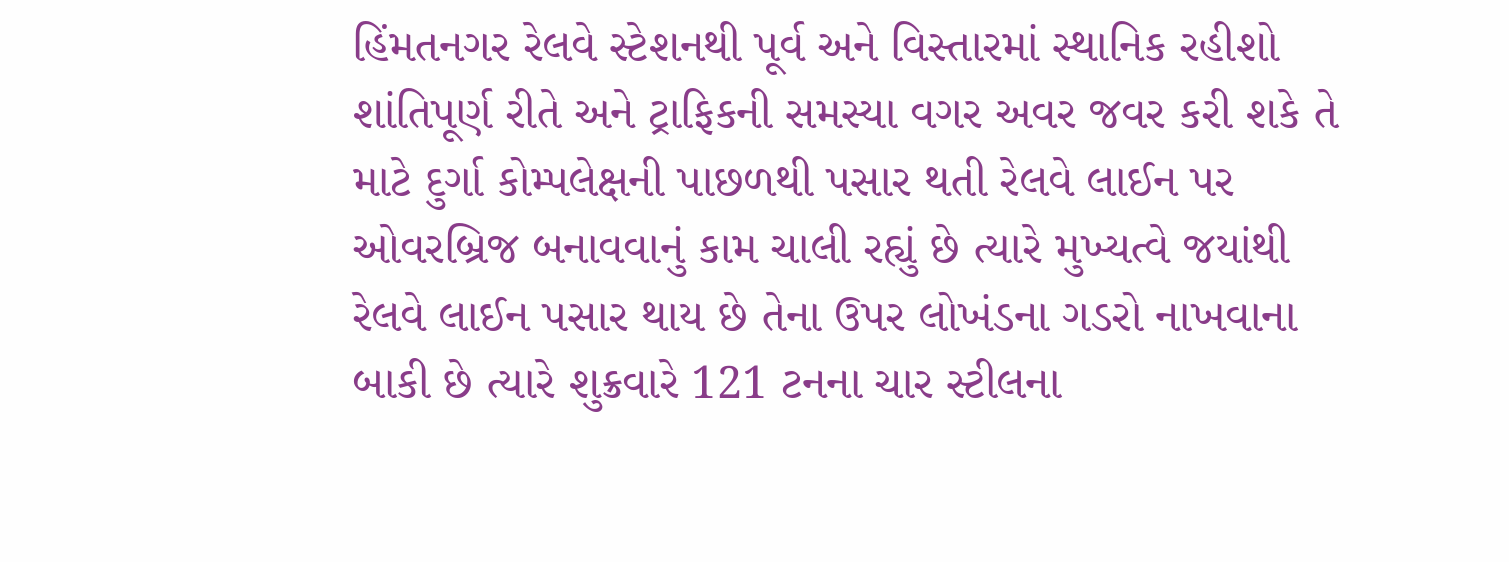હિંમતનગર રેલવે સ્ટેશનથી પૂર્વ અને વિસ્તારમાં સ્થાનિક રહીશો શાંતિપૂર્ણ રીતે અને ટ્રાફિકની સમસ્યા વગર અવર જવર કરી શકે તે માટે દુર્ગા કોમ્પલેક્ષની પાછળથી પસાર થતી રેલવે લાઈન પર ઓવરબ્રિજ બનાવવાનું કામ ચાલી રહ્યું છે ત્યારે મુખ્યત્વે જયાંથી રેલવે લાઈન પસાર થાય છે તેના ઉપર લોખંડના ગડરો નાખવાના બાકી છે ત્યારે શુક્રવારે 121 ટનના ચાર સ્ટીલના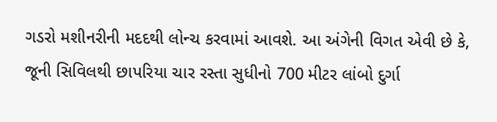ગડરો મશીનરીની મદદથી લોન્ચ કરવામાં આવશે. આ અંગેની વિગત એવી છે કે, જૂની સિવિલથી છાપરિયા ચાર રસ્તા સુધીનો 700 મીટર લાંબો દુર્ગા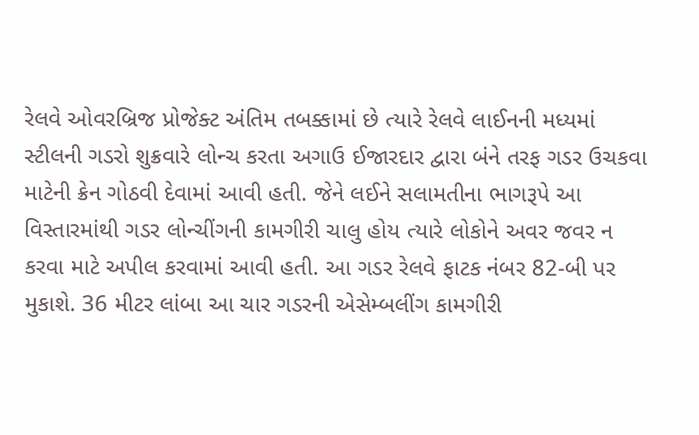રેલવે ઓવરબ્રિજ પ્રોજેક્ટ અંતિમ તબક્કામાં છે ત્યારે રેલવે લાઈનની મધ્યમાં સ્ટીલની ગડરો શુક્રવારે લોન્ચ કરતા અગાઉ ઈજારદાર દ્વારા બંને તરફ ગડર ઉચકવા માટેની ક્રેન ગોઠવી દેવામાં આવી હતી. જેને લઈને સલામતીના ભાગરૂપે આ વિસ્તારમાંથી ગડર લોન્ચીંગની કામગીરી ચાલુ હોય ત્યારે લોકોને અવર જવર ન કરવા માટે અપીલ કરવામાં આવી હતી. આ ગડર રેલવે ફાટક નંબર 82-બી પર મુકાશે. 36 મીટર લાંબા આ ચાર ગડરની એસેમ્બલીંગ કામગીરી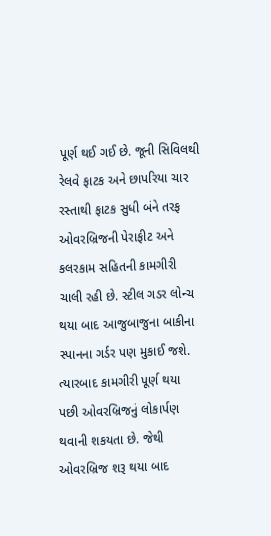પૂર્ણ થઈ ગઈ છે. જૂની સિવિલથી રેલવે ફાટક અને છાપરિયા ચાર રસ્તાથી ફાટક સુધી બંને તરફ ઓવરબ્રિજની પેરાફીટ અને કલરકામ સહિતની કામગીરી ચાલી રહી છે. સ્ટીલ ગડર લોન્ચ થયા બાદ આજુબાજુના બાકીના સ્પાનના ગર્ડર પણ મુકાઈ જશે. ત્યારબાદ કામગીરી પૂર્ણ થયા પછી ઓવરબ્રિજનું લોકાર્પણ થવાની શકયતા છે. જેથી ઓવરબ્રિજ શરૂ થયા બાદ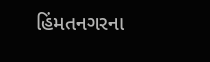હિંમતનગરના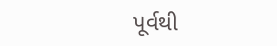પૂર્વથી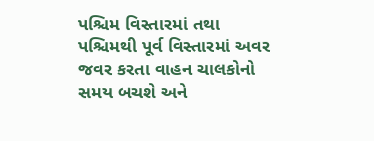પશ્ચિમ વિસ્તારમાં તથા પશ્ચિમથી પૂર્વ વિસ્તારમાં અવર જવર કરતા વાહન ચાલકોનો સમય બચશે અને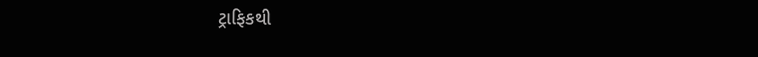ટ્રાફિકથી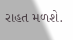રાહત મળશે.